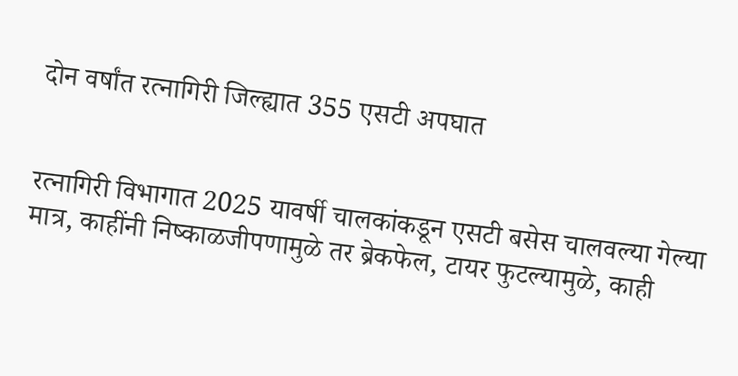दोन वर्षांत रत्नागिरी जिल्ह्यात 355 एसटी अपघात


रत्नागिरी विभागात 2025 यावर्षी चालकांकडून एसटी बसेस चालवल्या गेल्या मात्र, काहींनी निष्काळजीपणामुळे तर ब्रेकफेल, टायर फुटल्यामुळे, काही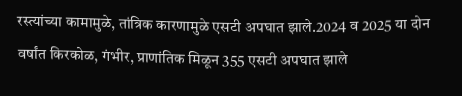रस्त्यांच्या कामामुळे, तांत्रिक कारणामुळे एसटी अपघात झाले.2024 व 2025 या दोन वर्षांत किरकोळ, गंभीर, प्राणांतिक मिळून 355 एसटी अपघात झाले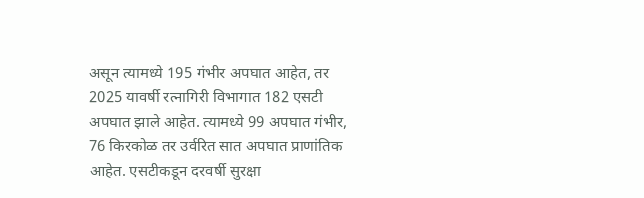असून त्यामध्ये 195 गंभीर अपघात आहेत, तर 2025 यावर्षी रत्नागिरी विभागात 182 एसटी अपघात झाले आहेत. त्यामध्ये 99 अपघात गंभीर, 76 किरकोळ तर उर्वरित सात अपघात प्राणांतिक आहेत. एसटीकडून दरवर्षी सुरक्षा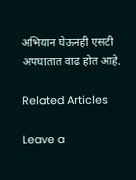अभियान घेऊनही एसटी अपघातात वाढ होत आहे.

Related Articles

Leave a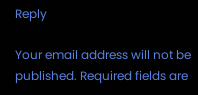Reply

Your email address will not be published. Required fields are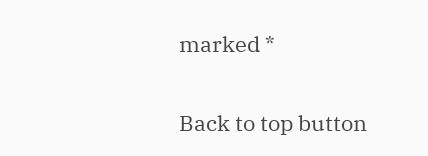marked *

Back to top button